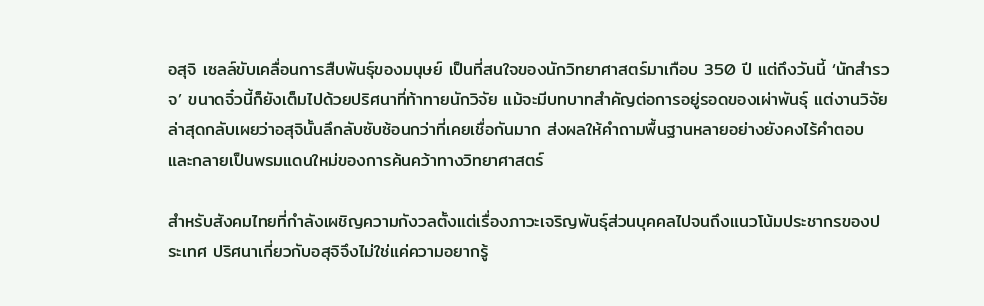อสุจิ เซลล์ขับเคลื่อนการสืบพันธุ์ของมนุษย์ เป็นที่สนใจของนักวิทยาศาสตร์มาเกือบ 350 ปี แต่ถึงวันนี้ ‘นักสำรวจ’ ขนาดจิ๋วนี้ก็ยังเต็มไปด้วยปริศนาที่ท้าทายนักวิจัย แม้จะมีบทบาทสำคัญต่อการอยู่รอดของเผ่าพันธุ์ แต่งานวิจัยล่าสุดกลับเผยว่าอสุจินั้นลึกลับซับซ้อนกว่าที่เคยเชื่อกันมาก ส่งผลให้คำถามพื้นฐานหลายอย่างยังคงไร้คำตอบ และกลายเป็นพรมแดนใหม่ของการค้นคว้าทางวิทยาศาสตร์

สำหรับสังคมไทยที่กำลังเผชิญความกังวลตั้งแต่เรื่องภาวะเจริญพันธุ์ส่วนบุคคลไปจนถึงแนวโน้มประชากรของประเทศ ปริศนาเกี่ยวกับอสุจิจึงไม่ใช่แค่ความอยากรู้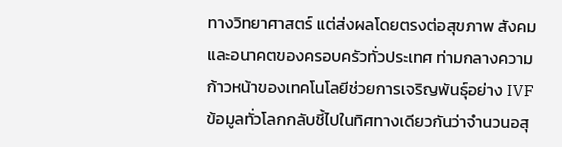ทางวิทยาศาสตร์ แต่ส่งผลโดยตรงต่อสุขภาพ สังคม และอนาคตของครอบครัวทั่วประเทศ ท่ามกลางความก้าวหน้าของเทคโนโลยีช่วยการเจริญพันธุ์อย่าง IVF ข้อมูลทั่วโลกกลับชี้ไปในทิศทางเดียวกันว่าจำนวนอสุ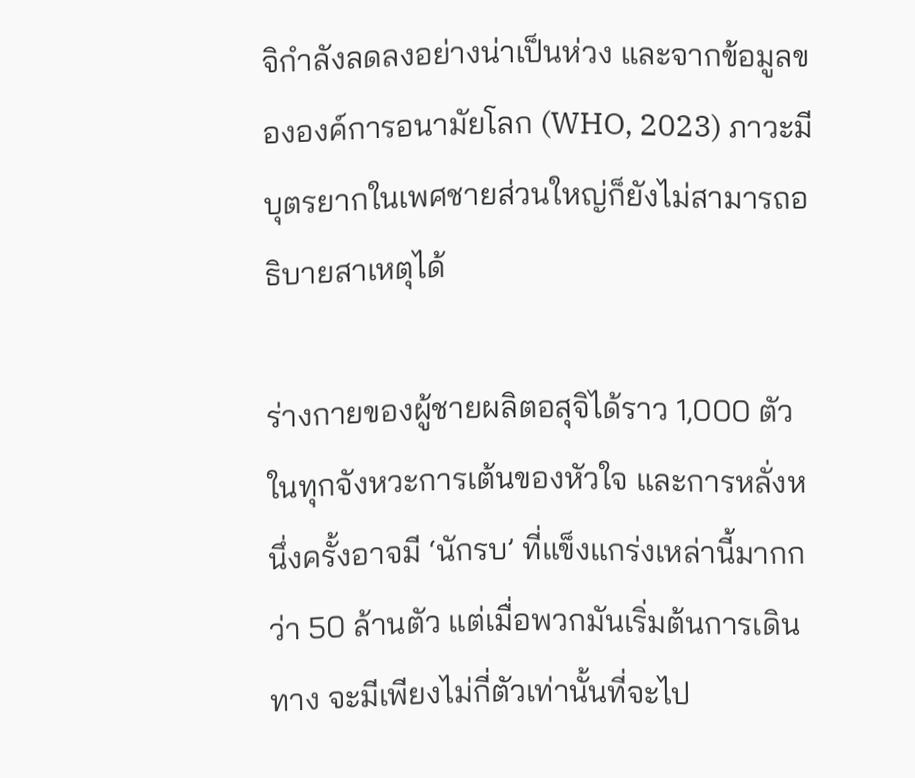จิกำลังลดลงอย่างน่าเป็นห่วง และจากข้อมูลขององค์การอนามัยโลก (WHO, 2023) ภาวะมีบุตรยากในเพศชายส่วนใหญ่ก็ยังไม่สามารถอธิบายสาเหตุได้

ร่างกายของผู้ชายผลิตอสุจิได้ราว 1,000 ตัวในทุกจังหวะการเต้นของหัวใจ และการหลั่งหนึ่งครั้งอาจมี ‘นักรบ’ ที่แข็งแกร่งเหล่านี้มากกว่า 50 ล้านตัว แต่เมื่อพวกมันเริ่มต้นการเดินทาง จะมีเพียงไม่กี่ตัวเท่านั้นที่จะไป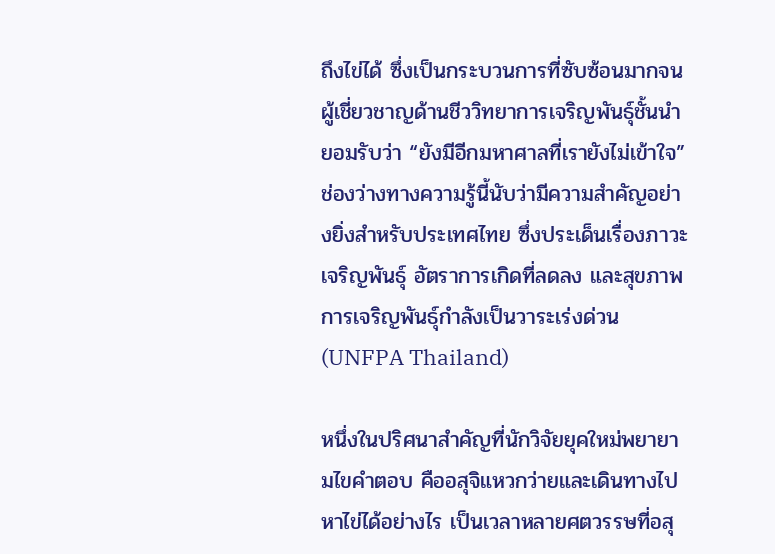ถึงไข่ได้ ซึ่งเป็นกระบวนการที่ซับซ้อนมากจนผู้เชี่ยวชาญด้านชีววิทยาการเจริญพันธุ์ชั้นนำยอมรับว่า “ยังมีอีกมหาศาลที่เรายังไม่เข้าใจ” ช่องว่างทางความรู้นี้นับว่ามีความสำคัญอย่างยิ่งสำหรับประเทศไทย ซึ่งประเด็นเรื่องภาวะเจริญพันธุ์ อัตราการเกิดที่ลดลง และสุขภาพการเจริญพันธุ์กำลังเป็นวาระเร่งด่วน (UNFPA Thailand)

หนึ่งในปริศนาสำคัญที่นักวิจัยยุคใหม่พยายามไขคำตอบ คืออสุจิแหวกว่ายและเดินทางไปหาไข่ได้อย่างไร เป็นเวลาหลายศตวรรษที่อสุ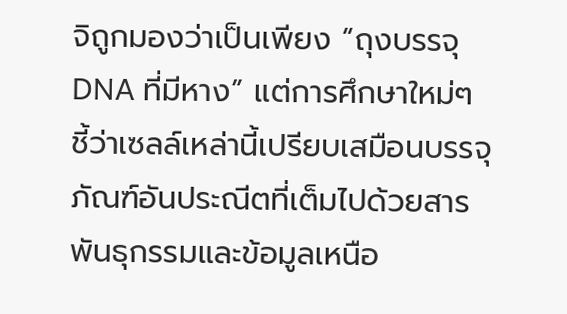จิถูกมองว่าเป็นเพียง “ถุงบรรจุ DNA ที่มีหาง” แต่การศึกษาใหม่ๆ ชี้ว่าเซลล์เหล่านี้เปรียบเสมือนบรรจุภัณฑ์อันประณีตที่เต็มไปด้วยสารพันธุกรรมและข้อมูลเหนือ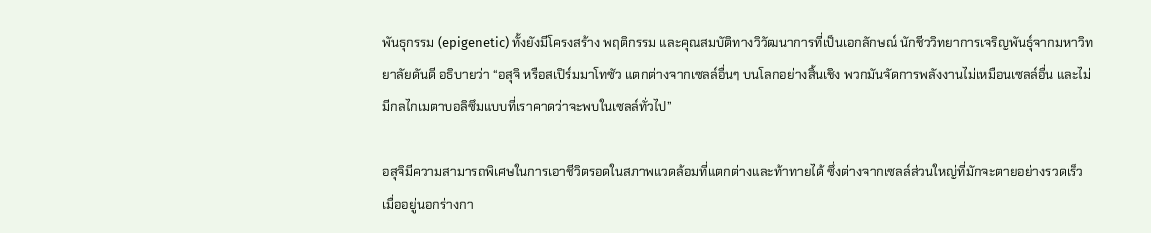พันธุกรรม (epigenetic) ทั้งยังมีโครงสร้าง พฤติกรรม และคุณสมบัติทางวิวัฒนาการที่เป็นเอกลักษณ์ นักชีววิทยาการเจริญพันธุ์จากมหาวิทยาลัยดันดี อธิบายว่า “อสุจิ หรือสเปิร์มมาโทซัว แตกต่างจากเซลล์อื่นๆ บนโลกอย่างสิ้นเชิง พวกมันจัดการพลังงานไม่เหมือนเซลล์อื่น และไม่มีกลไกเมตาบอลิซึมแบบที่เราคาดว่าจะพบในเซลล์ทั่วไป”

อสุจิมีความสามารถพิเศษในการเอาชีวิตรอดในสภาพแวดล้อมที่แตกต่างและท้าทายได้ ซึ่งต่างจากเซลล์ส่วนใหญ่ที่มักจะตายอย่างรวดเร็วเมื่ออยู่นอกร่างกา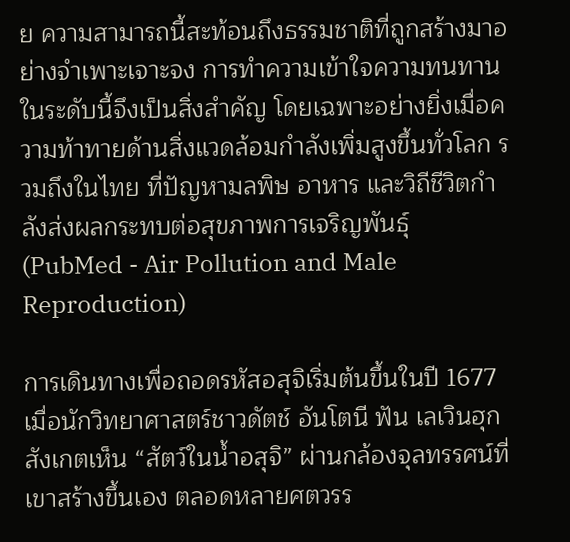ย ความสามารถนี้สะท้อนถึงธรรมชาติที่ถูกสร้างมาอย่างจำเพาะเจาะจง การทำความเข้าใจความทนทานในระดับนี้จึงเป็นสิ่งสำคัญ โดยเฉพาะอย่างยิ่งเมื่อความท้าทายด้านสิ่งแวดล้อมกำลังเพิ่มสูงขึ้นทั่วโลก รวมถึงในไทย ที่ปัญหามลพิษ อาหาร และวิถีชีวิตกำลังส่งผลกระทบต่อสุขภาพการเจริญพันธุ์ (PubMed - Air Pollution and Male Reproduction)

การเดินทางเพื่อถอดรหัสอสุจิเริ่มต้นขึ้นในปี 1677 เมื่อนักวิทยาศาสตร์ชาวดัตช์ อันโตนี ฟัน เลเวินฮุก สังเกตเห็น “สัตว์ในน้ำอสุจิ” ผ่านกล้องจุลทรรศน์ที่เขาสร้างขึ้นเอง ตลอดหลายศตวรร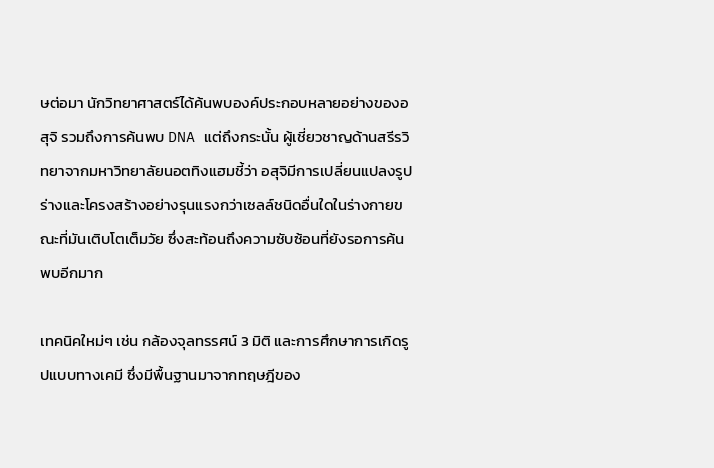ษต่อมา นักวิทยาศาสตร์ได้ค้นพบองค์ประกอบหลายอย่างของอสุจิ รวมถึงการค้นพบ DNA แต่ถึงกระนั้น ผู้เชี่ยวชาญด้านสรีรวิทยาจากมหาวิทยาลัยนอตทิงแฮมชี้ว่า อสุจิมีการเปลี่ยนแปลงรูปร่างและโครงสร้างอย่างรุนแรงกว่าเซลล์ชนิดอื่นใดในร่างกายขณะที่มันเติบโตเต็มวัย ซึ่งสะท้อนถึงความซับซ้อนที่ยังรอการค้นพบอีกมาก

เทคนิคใหม่ๆ เช่น กล้องจุลทรรศน์ 3 มิติ และการศึกษาการเกิดรูปแบบทางเคมี ซึ่งมีพื้นฐานมาจากทฤษฎีของ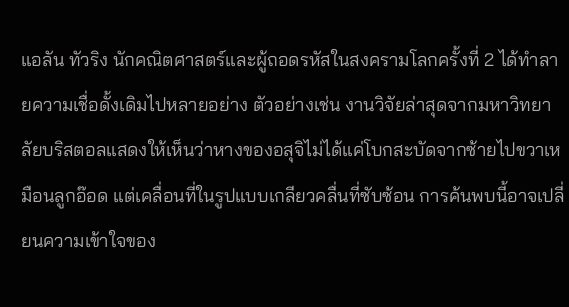แอลัน ทัวริง นักคณิตศาสตร์และผู้ถอดรหัสในสงครามโลกครั้งที่ 2 ได้ทำลายความเชื่อดั้งเดิมไปหลายอย่าง ตัวอย่างเช่น งานวิจัยล่าสุดจากมหาวิทยาลัยบริสตอลแสดงให้เห็นว่าหางของอสุจิไม่ได้แค่โบกสะบัดจากซ้ายไปขวาเหมือนลูกอ๊อด แต่เคลื่อนที่ในรูปแบบเกลียวคลื่นที่ซับซ้อน การค้นพบนี้อาจเปลี่ยนความเข้าใจของ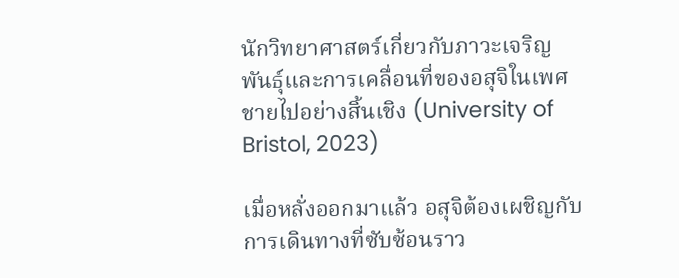นักวิทยาศาสตร์เกี่ยวกับภาวะเจริญพันธุ์และการเคลื่อนที่ของอสุจิในเพศชายไปอย่างสิ้นเชิง (University of Bristol, 2023)

เมื่อหลั่งออกมาแล้ว อสุจิต้องเผชิญกับการเดินทางที่ซับซ้อนราว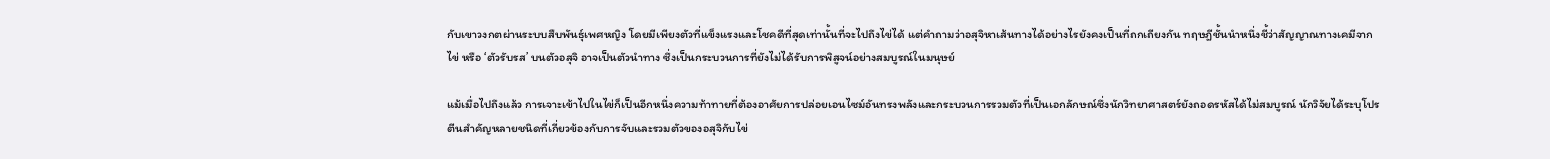กับเขาวงกตผ่านระบบสืบพันธุ์เพศหญิง โดยมีเพียงตัวที่แข็งแรงและโชคดีที่สุดเท่านั้นที่จะไปถึงไข่ได้ แต่คำถามว่าอสุจิหาเส้นทางได้อย่างไรยังคงเป็นที่ถกเถียงกัน ทฤษฎีชั้นนำหนึ่งชี้ว่าสัญญาณทางเคมีจากไข่ หรือ ‘ตัวรับรส’ บนตัวอสุจิ อาจเป็นตัวนำทาง ซึ่งเป็นกระบวนการที่ยังไม่ได้รับการพิสูจน์อย่างสมบูรณ์ในมนุษย์

แม้เมื่อไปถึงแล้ว การเจาะเข้าไปในไข่ก็เป็นอีกหนึ่งความท้าทายที่ต้องอาศัยการปล่อยเอนไซม์อันทรงพลังและกระบวนการรวมตัวที่เป็นเอกลักษณ์ซึ่งนักวิทยาศาสตร์ยังถอดรหัสได้ไม่สมบูรณ์ นักวิจัยได้ระบุโปรตีนสำคัญหลายชนิดที่เกี่ยวข้องกับการจับและรวมตัวของอสุจิกับไข่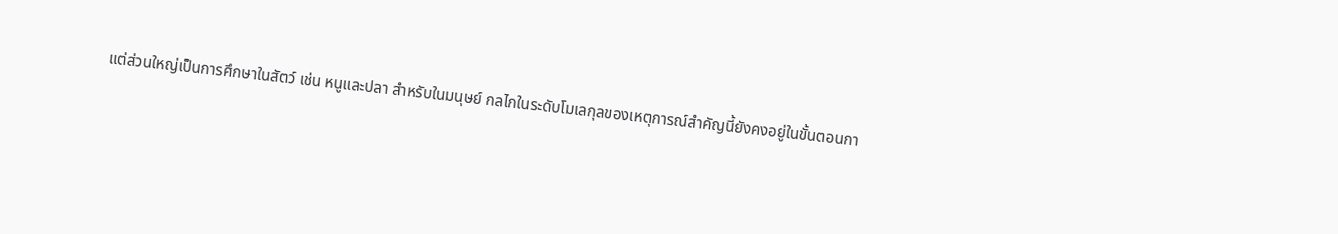แต่ส่วนใหญ่เป็นการศึกษาในสัตว์ เช่น หนูและปลา สำหรับในมนุษย์ กลไกในระดับโมเลกุลของเหตุการณ์สำคัญนี้ยังคงอยู่ในขั้นตอนกา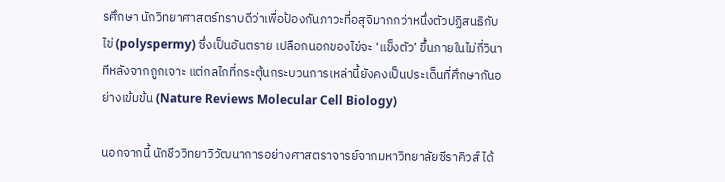รศึกษา นักวิทยาศาสตร์ทราบดีว่าเพื่อป้องกันภาวะที่อสุจิมากกว่าหนึ่งตัวปฏิสนธิกับไข่ (polyspermy) ซึ่งเป็นอันตราย เปลือกนอกของไข่จะ ‘แข็งตัว’ ขึ้นภายในไม่กี่วินาทีหลังจากถูกเจาะ แต่กลไกที่กระตุ้นกระบวนการเหล่านี้ยังคงเป็นประเด็นที่ศึกษากันอย่างเข้มข้น (Nature Reviews Molecular Cell Biology)

นอกจากนี้ นักชีววิทยาวิวัฒนาการอย่างศาสตราจารย์จากมหาวิทยาลัยซีราคิวส์ ได้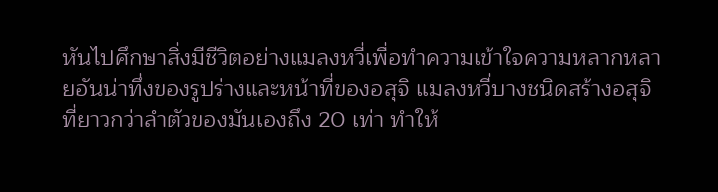หันไปศึกษาสิ่งมีชีวิตอย่างแมลงหวี่เพื่อทำความเข้าใจความหลากหลายอันน่าทึ่งของรูปร่างและหน้าที่ของอสุจิ แมลงหวี่บางชนิดสร้างอสุจิที่ยาวกว่าลำตัวของมันเองถึง 20 เท่า ทำให้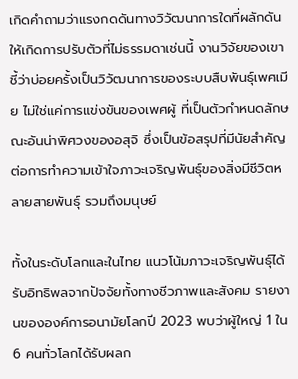เกิดคำถามว่าแรงกดดันทางวิวัฒนาการใดที่ผลักดันให้เกิดการปรับตัวที่ไม่ธรรมดาเช่นนี้ งานวิจัยของเขาชี้ว่าบ่อยครั้งเป็นวิวัฒนาการของระบบสืบพันธุ์เพศเมีย ไม่ใช่แค่การแข่งขันของเพศผู้ ที่เป็นตัวกำหนดลักษณะอันน่าพิศวงของอสุจิ ซึ่งเป็นข้อสรุปที่มีนัยสำคัญต่อการทำความเข้าใจภาวะเจริญพันธุ์ของสิ่งมีชีวิตหลายสายพันธุ์ รวมถึงมนุษย์

ทั้งในระดับโลกและในไทย แนวโน้มภาวะเจริญพันธุ์ได้รับอิทธิพลจากปัจจัยทั้งทางชีวภาพและสังคม รายงานขององค์การอนามัยโลกปี 2023 พบว่าผู้ใหญ่ 1 ใน 6 คนทั่วโลกได้รับผลก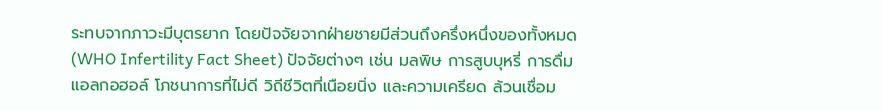ระทบจากภาวะมีบุตรยาก โดยปัจจัยจากฝ่ายชายมีส่วนถึงครึ่งหนึ่งของทั้งหมด (WHO Infertility Fact Sheet) ปัจจัยต่างๆ เช่น มลพิษ การสูบบุหรี่ การดื่มแอลกอฮอล์ โภชนาการที่ไม่ดี วิถีชีวิตที่เนือยนิ่ง และความเครียด ล้วนเชื่อม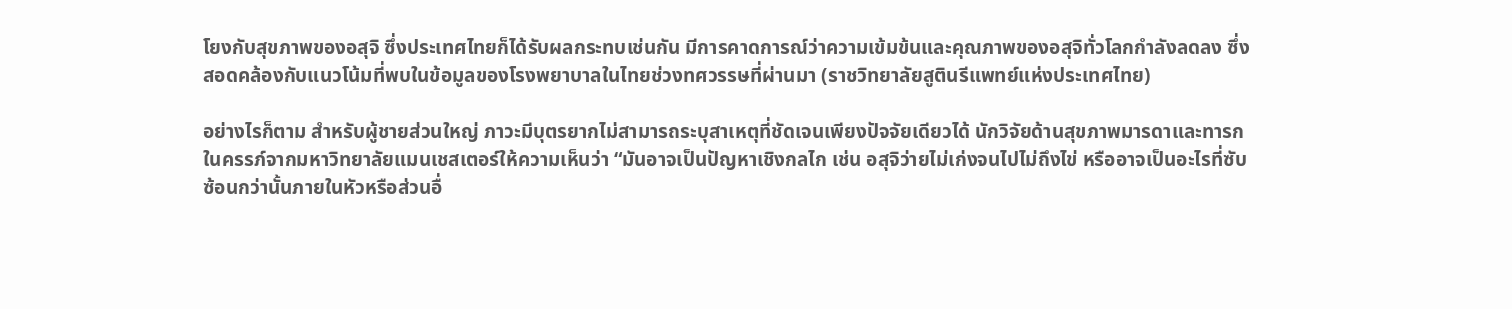โยงกับสุขภาพของอสุจิ ซึ่งประเทศไทยก็ได้รับผลกระทบเช่นกัน มีการคาดการณ์ว่าความเข้มข้นและคุณภาพของอสุจิทั่วโลกกำลังลดลง ซึ่งสอดคล้องกับแนวโน้มที่พบในข้อมูลของโรงพยาบาลในไทยช่วงทศวรรษที่ผ่านมา (ราชวิทยาลัยสูตินรีแพทย์แห่งประเทศไทย)

อย่างไรก็ตาม สำหรับผู้ชายส่วนใหญ่ ภาวะมีบุตรยากไม่สามารถระบุสาเหตุที่ชัดเจนเพียงปัจจัยเดียวได้ นักวิจัยด้านสุขภาพมารดาและทารกในครรภ์จากมหาวิทยาลัยแมนเชสเตอร์ให้ความเห็นว่า “มันอาจเป็นปัญหาเชิงกลไก เช่น อสุจิว่ายไม่เก่งจนไปไม่ถึงไข่ หรืออาจเป็นอะไรที่ซับซ้อนกว่านั้นภายในหัวหรือส่วนอื่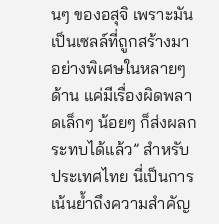นๆ ของอสุจิ เพราะมันเป็นเซลล์ที่ถูกสร้างมาอย่างพิเศษในหลายๆ ด้าน แค่มีเรื่องผิดพลาดเล็กๆ น้อยๆ ก็ส่งผลกระทบได้แล้ว” สำหรับประเทศไทย นี่เป็นการเน้นย้ำถึงความสำคัญ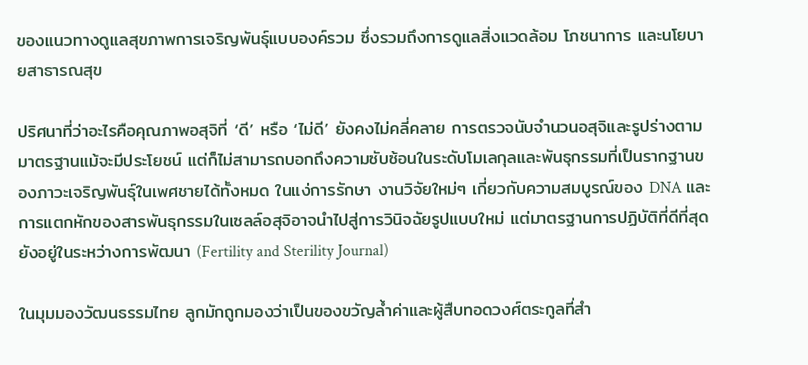ของแนวทางดูแลสุขภาพการเจริญพันธุ์แบบองค์รวม ซึ่งรวมถึงการดูแลสิ่งแวดล้อม โภชนาการ และนโยบายสาธารณสุข

ปริศนาที่ว่าอะไรคือคุณภาพอสุจิที่ ‘ดี’ หรือ ‘ไม่ดี’ ยังคงไม่คลี่คลาย การตรวจนับจำนวนอสุจิและรูปร่างตามมาตรฐานแม้จะมีประโยชน์ แต่ก็ไม่สามารถบอกถึงความซับซ้อนในระดับโมเลกุลและพันธุกรรมที่เป็นรากฐานของภาวะเจริญพันธุ์ในเพศชายได้ทั้งหมด ในแง่การรักษา งานวิจัยใหม่ๆ เกี่ยวกับความสมบูรณ์ของ DNA และการแตกหักของสารพันธุกรรมในเซลล์อสุจิอาจนำไปสู่การวินิจฉัยรูปแบบใหม่ แต่มาตรฐานการปฏิบัติที่ดีที่สุดยังอยู่ในระหว่างการพัฒนา (Fertility and Sterility Journal)

ในมุมมองวัฒนธรรมไทย ลูกมักถูกมองว่าเป็นของขวัญล้ำค่าและผู้สืบทอดวงศ์ตระกูลที่สำ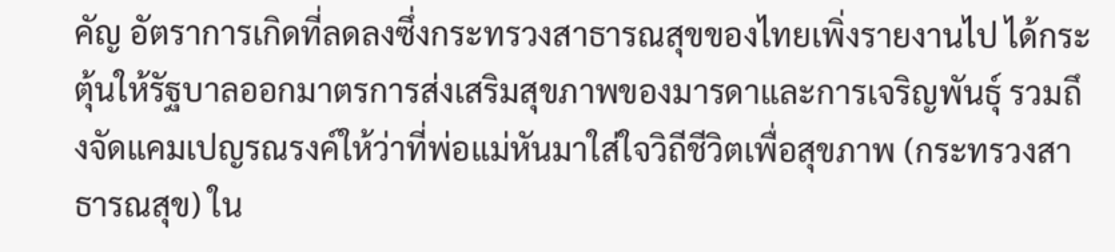คัญ อัตราการเกิดที่ลดลงซึ่งกระทรวงสาธารณสุขของไทยเพิ่งรายงานไป ได้กระตุ้นให้รัฐบาลออกมาตรการส่งเสริมสุขภาพของมารดาและการเจริญพันธุ์ รวมถึงจัดแคมเปญรณรงค์ให้ว่าที่พ่อแม่หันมาใส่ใจวิถีชีวิตเพื่อสุขภาพ (กระทรวงสาธารณสุข) ใน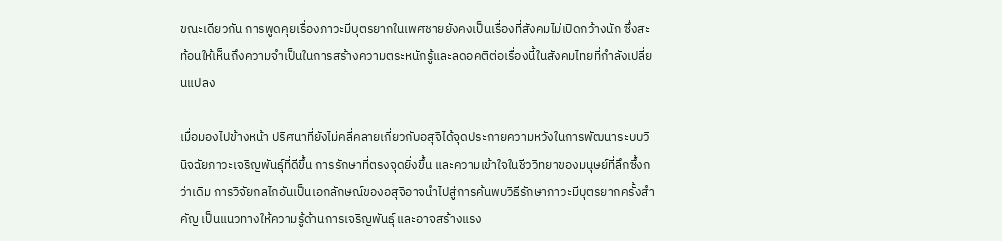ขณะเดียวกัน การพูดคุยเรื่องภาวะมีบุตรยากในเพศชายยังคงเป็นเรื่องที่สังคมไม่เปิดกว้างนัก ซึ่งสะท้อนให้เห็นถึงความจำเป็นในการสร้างความตระหนักรู้และลดอคติต่อเรื่องนี้ในสังคมไทยที่กำลังเปลี่ยนแปลง

เมื่อมองไปข้างหน้า ปริศนาที่ยังไม่คลี่คลายเกี่ยวกับอสุจิได้จุดประกายความหวังในการพัฒนาระบบวินิจฉัยภาวะเจริญพันธุ์ที่ดีขึ้น การรักษาที่ตรงจุดยิ่งขึ้น และความเข้าใจในชีววิทยาของมนุษย์ที่ลึกซึ้งกว่าเดิม การวิจัยกลไกอันเป็นเอกลักษณ์ของอสุจิอาจนำไปสู่การค้นพบวิธีรักษาภาวะมีบุตรยากครั้งสำคัญ เป็นแนวทางให้ความรู้ด้านการเจริญพันธุ์ และอาจสร้างแรง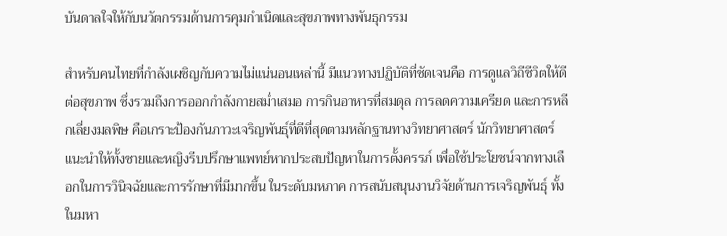บันดาลใจให้กับนวัตกรรมด้านการคุมกำเนิดและสุขภาพทางพันธุกรรม

สำหรับคนไทยที่กำลังเผชิญกับความไม่แน่นอนเหล่านี้ มีแนวทางปฏิบัติที่ชัดเจนคือ การดูแลวิถีชีวิตให้ดีต่อสุขภาพ ซึ่งรวมถึงการออกกำลังกายสม่ำเสมอ การกินอาหารที่สมดุล การลดความเครียด และการหลีกเลี่ยงมลพิษ คือเกราะป้องกันภาวะเจริญพันธุ์ที่ดีที่สุดตามหลักฐานทางวิทยาศาสตร์ นักวิทยาศาสตร์แนะนำให้ทั้งชายและหญิงรีบปรึกษาแพทย์หากประสบปัญหาในการตั้งครรภ์ เพื่อใช้ประโยชน์จากทางเลือกในการวินิจฉัยและการรักษาที่มีมากขึ้น ในระดับมหภาค การสนับสนุนงานวิจัยด้านการเจริญพันธุ์ ทั้งในมหา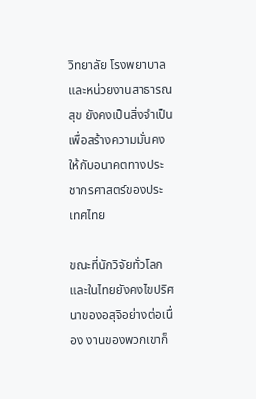วิทยาลัย โรงพยาบาล และหน่วยงานสาธารณสุข ยังคงเป็นสิ่งจำเป็นเพื่อสร้างความมั่นคงให้กับอนาคตทางประชากรศาสตร์ของประเทศไทย

ขณะที่นักวิจัยทั่วโลกและในไทยยังคงไขปริศนาของอสุจิอย่างต่อเนื่อง งานของพวกเขาก็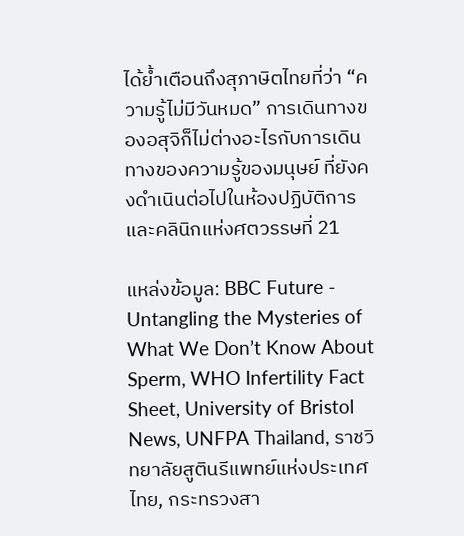ได้ย้ำเตือนถึงสุภาษิตไทยที่ว่า “ความรู้ไม่มีวันหมด” การเดินทางของอสุจิก็ไม่ต่างอะไรกับการเดินทางของความรู้ของมนุษย์ ที่ยังคงดำเนินต่อไปในห้องปฏิบัติการและคลินิกแห่งศตวรรษที่ 21

แหล่งข้อมูล: BBC Future - Untangling the Mysteries of What We Don’t Know About Sperm, WHO Infertility Fact Sheet, University of Bristol News, UNFPA Thailand, ราชวิทยาลัยสูตินรีแพทย์แห่งประเทศไทย, กระทรวงสา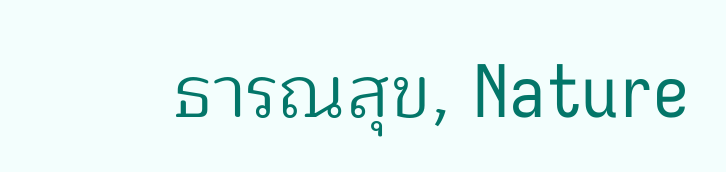ธารณสุข, Nature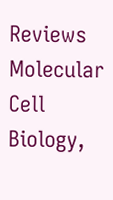Reviews Molecular Cell Biology,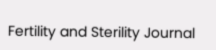Fertility and Sterility Journal